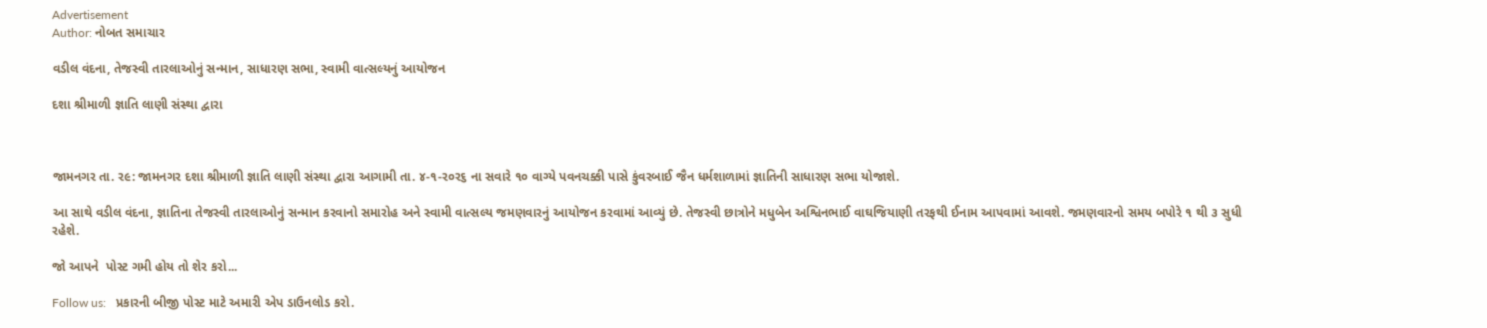Advertisement
Author: નોબત સમાચાર

વડીલ વંદના, તેજસ્વી તારલાઓનું સન્માન, સાધારણ સભા, સ્વામી વાત્સલ્યનું આયોજન

દશા શ્રીમાળી જ્ઞાતિ લાણી સંસ્થા દ્વારા



જામનગર તા. ર૯: જામનગર દશા શ્રીમાળી જ્ઞાતિ લાણી સંસ્થા દ્વારા આગામી તા. ૪-૧-ર૦ર૬ ના સવારે ૧૦ વાગ્યે પવનચક્કી પાસે કુંવરબાઈ જૈન ધર્મશાળામાં જ્ઞાતિની સાધારણ સભા યોજાશે.

આ સાથે વડીલ વંદના, જ્ઞાતિના તેજસ્વી તારલાઓનું સન્માન કરવાનો સમારોહ અને સ્વામી વાત્સલ્ય જમણવારનું આયોજન કરવામાં આવ્યું છે. તેજસ્વી છાત્રોને મધુબેન અશ્વિનભાઈ વાઘજિયાણી તરફથી ઈનામ આપવામાં આવશે. જમણવારનો સમય બપોરે ૧ થી ૩ સુધી રહેશે.

જો આપને  પોસ્ટ ગમી હોય તો શેર કરો...

Follow us:   પ્રકારની બીજી પોસ્ટ માટે અમારી એપ ડાઉનલોડ કરો.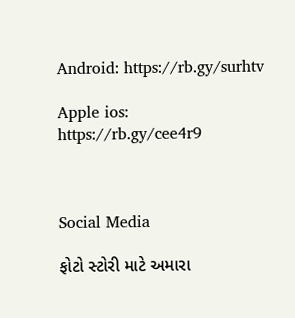Android: https://rb.gy/surhtv

Apple ios: https://rb.gy/cee4r9



Social Media

ફોટો સ્ટોરી માટે અમારા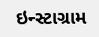ઇન્સ્ટાગ્રામ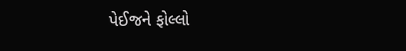પેઈજને ફોલ્લો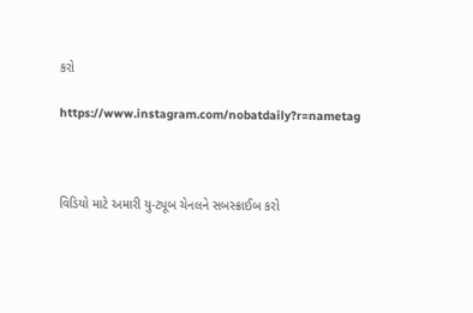કરો

https://www.instagram.com/nobatdaily?r=nametag



વિડિયો માટે અમારી યુ-ટ્યૂબ ચેનલને સબસ્ક્રાઈબ કરો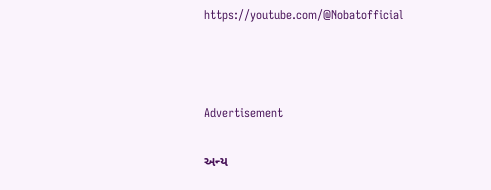https://youtube.com/@Nobatofficial



Advertisement

અન્ય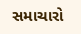સમાચારો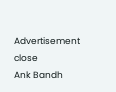Advertisement
close
Ank Bandh